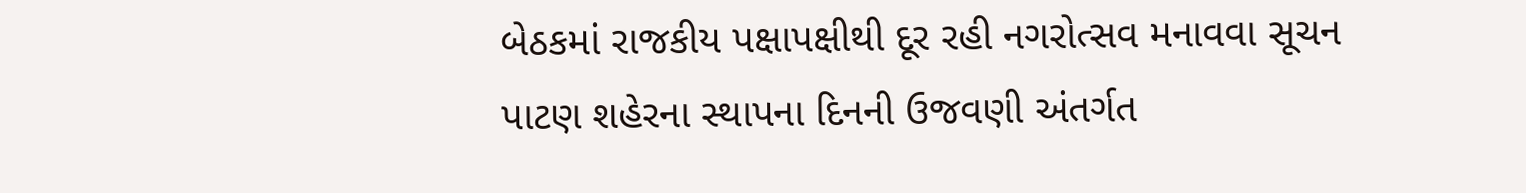બેઠકમાં રાજકીય પક્ષાપક્ષીથી દૂર રહી નગરોત્સવ મનાવવા સૂચન
પાટણ શહેરના સ્થાપના દિનની ઉજવણી અંતર્ગત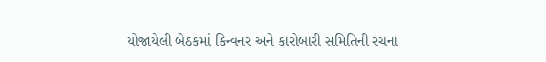યોજાયેલી બેઠકમાં કિન્વનર અને કારોબારી સમિતિની રચના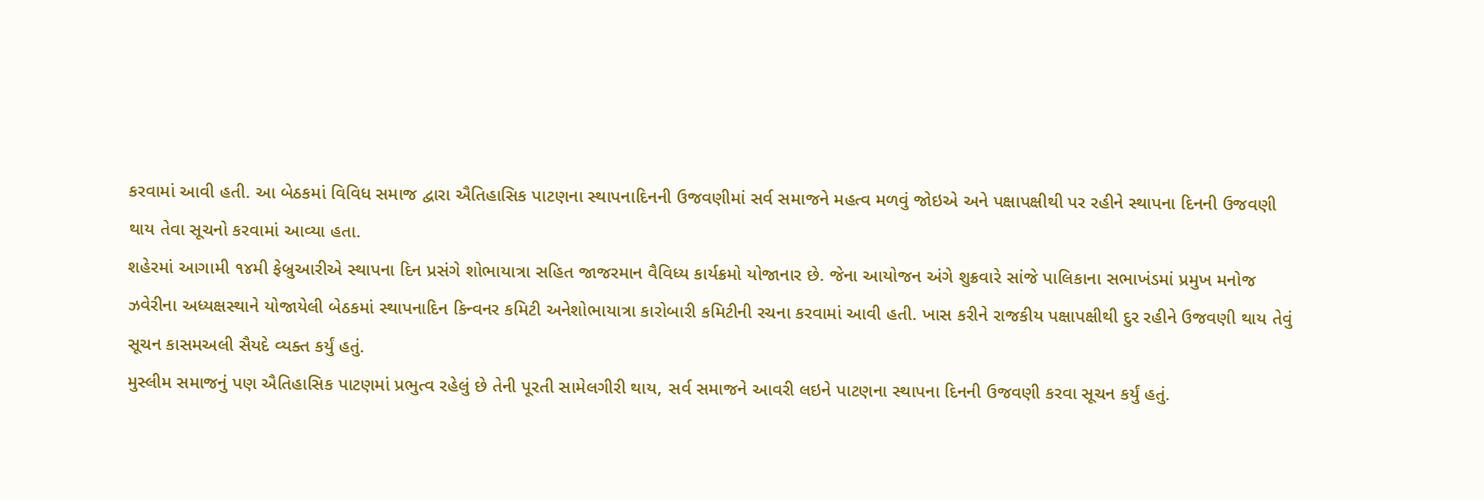કરવામાં આવી હતી. આ બેઠકમાં વિવિધ સમાજ દ્વારા ઐતિહાસિક પાટણના સ્થાપનાદિનની ઉજવણીમાં સર્વ સમાજને મહત્વ મળવું જોઇએ અને પક્ષાપક્ષીથી પર રહીને સ્થાપના દિનની ઉજવણી થાય તેવા સૂચનો કરવામાં આવ્યા હતા.
શહેરમાં આગામી ૧૪મી ફેબ્રુઆરીએ સ્થાપના દિન પ્રસંગે શોભાયાત્રા સહિત જાજરમાન વૈવિધ્ય કાર્યક્રમો યોજાનાર છે. જેના આયોજન અંગે શુક્રવારે સાંજે પાલિકાના સભાખંડમાં પ્રમુખ મનોજ ઝવેરીના અધ્યક્ષસ્થાને યોજાયેલી બેઠકમાં સ્થાપનાદિન કિન્વનર કમિટી અનેશોભાયાત્રા કારોબારી કમિટીની રચના કરવામાં આવી હતી. ખાસ કરીને રાજકીય પક્ષાપક્ષીથી દુર રહીને ઉજવણી થાય તેવું સૂચન કાસમઅલી સૈયદે વ્યક્ત કર્યું હતું.
મુસ્લીમ સમાજનું પણ ઐતિહાસિક પાટણમાં પ્રભુત્વ રહેલું છે તેની પૂરતી સામેલગીરી થાય, સર્વ સમાજને આવરી લઇને પાટણના સ્થાપના દિનની ઉજવણી કરવા સૂચન કર્યું હતું.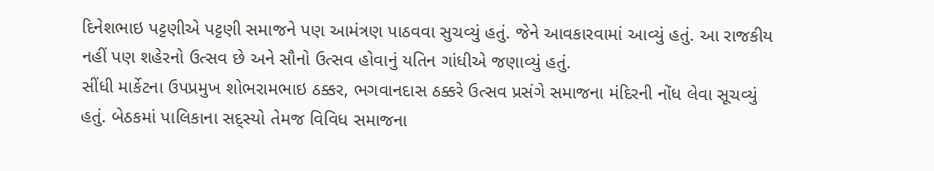દિનેશભાઇ પટ્ટણીએ પટ્ટણી સમાજને પણ આમંત્રણ પાઠવવા સુચવ્યું હતું. જેને આવકારવામાં આવ્યું હતું. આ રાજકીય નહીં પણ શહેરનો ઉત્સવ છે અને સૌનો ઉત્સવ હોવાનું યતિન ગાંધીએ જણાવ્યું હતું.
સીંધી માર્કેટના ઉપપ્રમુખ શોભરામભાઇ ઠક્કર, ભગવાનદાસ ઠક્કરે ઉત્સવ પ્રસંગે સમાજના મંદિરની નોંધ લેવા સૂચવ્યું હતું. બેઠકમાં પાલિકાના સદ્સ્યો તેમજ વિવિધ સમાજના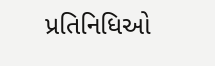પ્રતિનિધિઓ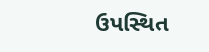ઉપસ્થિત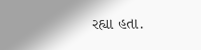રહ્યા હતા.